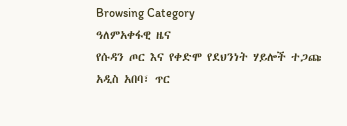Browsing Category
ዓለምአቀፋዊ ዜና
የሱዳን ጦር እና የቀድሞ የደህንነት ሃይሎች ተጋጩ
አዲስ አበባ፣ ጥር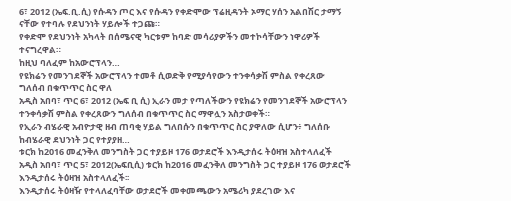6፣ 2012 (ኤፍ.ቢ.ሲ) የሱዳን ጦር እና የሱዳን የቀድሞው ፕሬዚዳንት ኦማር ሃሰን አልበሽር ታማኝ ናቸው የተባሉ የደህንነት ሃይሎች ተጋጩ።
የቀድሞ የደህንነት አካላት በሰሜናዊ ካርቱም ከባድ መሳሪያዎችን መተኮሳቸውን ነዋሪዎች ተናግረዋል።
ከዚህ ባለፈም ከአውሮፕላን…
የዩክሬን የመንገደኞች አውሮፕላን ተመቶ ሲወድቅ የሚያሳየውን ተንቀሳቃሽ ምስል የቀረጸው ግለሰብ በቁጥጥር ስር ዋለ
አዲስ አበባ፣ ጥር 6፣ 2012 (ኤፍ ቢ ሲ) ኢራን መታ የጣለችውን የዩክሬን የመንገደኞች አውሮፕላን ተንቀሳቃሽ ምስል የቀረጸውን ግለሰብ በቁጥጥር ስር ማዋሏን አስታወቀች።
የኢራን ብሄራዊ አብዮታዊ ዘብ ጠባቂ ሃይል ግለበሱን በቁጥጥር ስር ያዋለው ሲሆን፥ ግለሰቡ ከብሄራዊ ደህንነት ጋር የተያያዘ…
ቱርክ ከ2016 መፈንቅለ መንግስት ጋር ተያይዞ 176 ወታደሮች እንዲታሰሩ ትዕዛዝ አስተላለፈች
አዲስ አበባ፣ ጥር 5፣ 2012(ኤፍቢሲ) ቱርክ ከ2016 መፈንቅለ መንግስት ጋር ተያይዞ 176 ወታደሮች እንዲታሰሩ ትዕዛዝ አስተላለፈች፡፡
እንዲታሰሩ ትዕዛዥ የተላለፈባቸው ወታደሮች መቀመጫውን አሜሪካ ያደረገው እና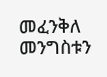መፈንቅለ መንግስቱን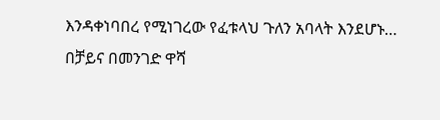እንዳቀነባበረ የሚነገረው የፈቱላህ ጉለን አባላት እንደሆኑ…
በቻይና በመንገድ ዋሻ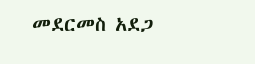መደርመስ አደጋ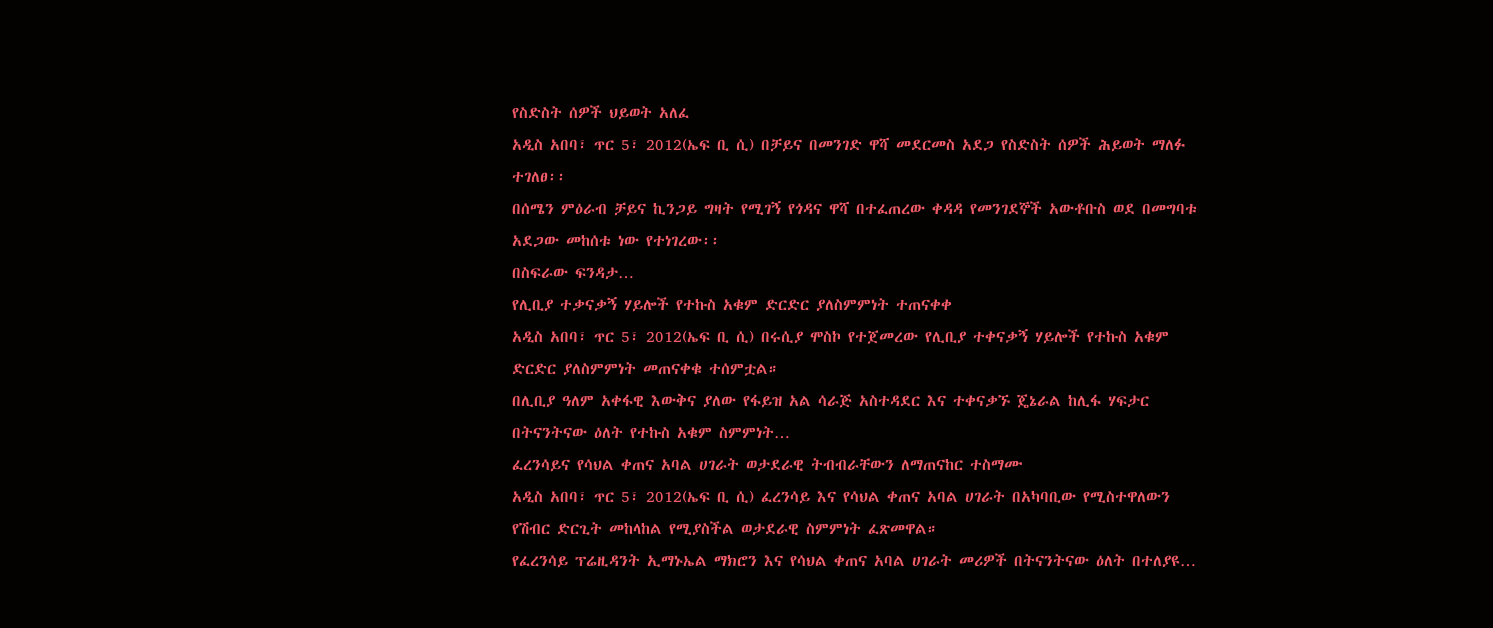የስድስት ሰዎች ህይወት አለፈ
አዲስ አበባ፣ ጥር 5፣ 2012(ኤፍ ቢ ሲ) በቻይና በመንገድ ዋሻ መደርመስ አደጋ የስድስት ሰዎች ሕይወት ማለፉ ተገለፀ፡፡
በሰሜን ምዕራብ ቻይና ኪንጋይ ግዛት የሚገኝ የጎዳና ዋሻ በተፈጠረው ቀዳዳ የመንገደኞች አውቶቡስ ወደ በመግባቱ አደጋው መከሰቱ ነው የተነገረው፡፡
በስፍራው ፍንዳታ…
የሊቢያ ተቃናቃኝ ሃይሎች የተኩስ አቁም ድርድር ያለስምምነት ተጠናቀቀ
አዲስ አበባ፣ ጥር 5፣ 2012(ኤፍ ቢ ሲ) በሩሲያ ሞስኮ የተጀመረው የሊቢያ ተቀናቃኝ ሃይሎች የተኩስ አቁም ድርድር ያለስምምነት መጠናቀቁ ተሰምቷል።
በሊቢያ ዓለም አቀፋዊ እውቅና ያለው የፋይዝ አል ሳራጅ አስተዳደር እና ተቀናቃኙ ጄኔራል ከሊፋ ሃፍታር በትናንትናው ዕለት የተኩስ አቁም ስምምነት…
ፈረንሳይና የሳህል ቀጠና አባል ሀገራት ወታደራዊ ትብብራቸውን ለማጠናከር ተስማሙ
አዲስ አበባ፣ ጥር 5፣ 2012(ኤፍ ቢ ሲ) ፈረንሳይ እና የሳህል ቀጠና አባል ሀገራት በአካባቢው የሚስተዋለውን የሽብር ድርጊት መከላከል የሚያስችል ወታደራዊ ስምምነት ፈጽመዋል።
የፈረንሳይ ፕሬዚዳንት ኢማኑኤል ማክሮን እና የሳህል ቀጠና አባል ሀገራት መሪዎች በትናንትናው ዕለት በተለያዩ…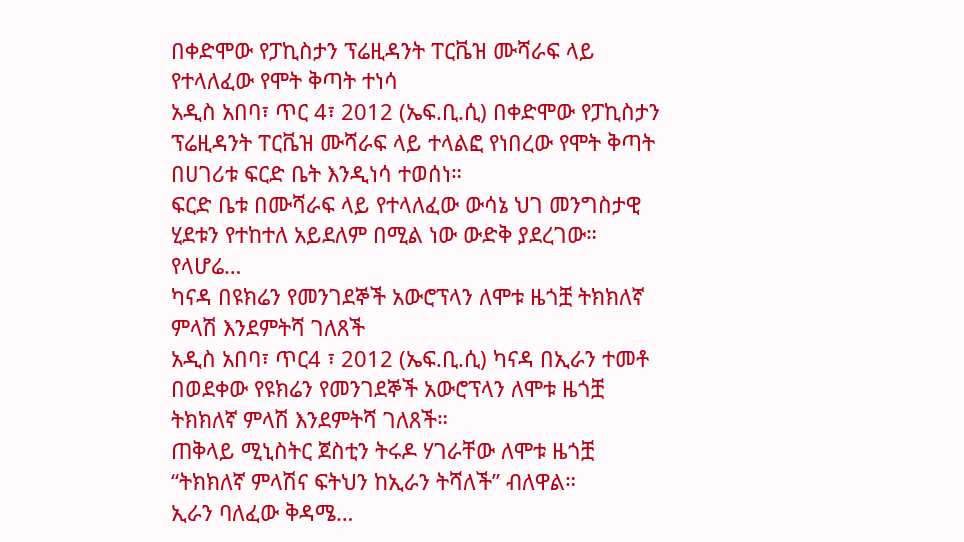በቀድሞው የፓኪስታን ፕሬዚዳንት ፐርቬዝ ሙሻራፍ ላይ የተላለፈው የሞት ቅጣት ተነሳ
አዲስ አበባ፣ ጥር 4፣ 2012 (ኤፍ.ቢ.ሲ) በቀድሞው የፓኪስታን ፕሬዚዳንት ፐርቬዝ ሙሻራፍ ላይ ተላልፎ የነበረው የሞት ቅጣት በሀገሪቱ ፍርድ ቤት እንዲነሳ ተወሰነ።
ፍርድ ቤቱ በሙሻራፍ ላይ የተላለፈው ውሳኔ ህገ መንግስታዊ ሂደቱን የተከተለ አይደለም በሚል ነው ውድቅ ያደረገው።
የላሆሬ…
ካናዳ በዩክሬን የመንገደኞች አውሮፕላን ለሞቱ ዜጎቿ ትክክለኛ ምላሽ እንደምትሻ ገለጸች
አዲስ አበባ፣ ጥር4 ፣ 2012 (ኤፍ.ቢ.ሲ) ካናዳ በኢራን ተመቶ በወደቀው የዩክሬን የመንገደኞች አውሮፕላን ለሞቱ ዜጎቿ ትክክለኛ ምላሽ እንደምትሻ ገለጸች።
ጠቅላይ ሚኒስትር ጀስቲን ትሩዶ ሃገራቸው ለሞቱ ዜጎቿ “ትክክለኛ ምላሽና ፍትህን ከኢራን ትሻለች” ብለዋል።
ኢራን ባለፈው ቅዳሜ…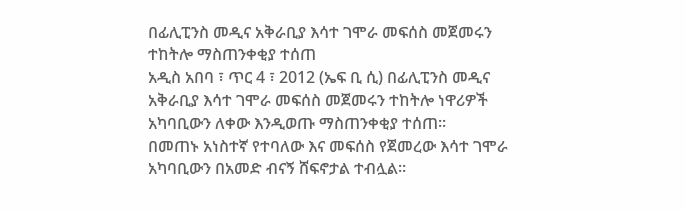በፊሊፒንስ መዲና አቅራቢያ እሳተ ገሞራ መፍሰስ መጀመሩን ተከትሎ ማስጠንቀቂያ ተሰጠ
አዲስ አበባ ፣ ጥር 4 ፣ 2012 (ኤፍ ቢ ሲ) በፊሊፒንስ መዲና አቅራቢያ እሳተ ገሞራ መፍሰስ መጀመሩን ተከትሎ ነዋሪዎች አካባቢውን ለቀው እንዲወጡ ማስጠንቀቂያ ተሰጠ።
በመጠኑ አነስተኛ የተባለው እና መፍሰስ የጀመረው እሳተ ገሞራ አካባቢውን በአመድ ብናኝ ሸፍኖታል ተብሏል።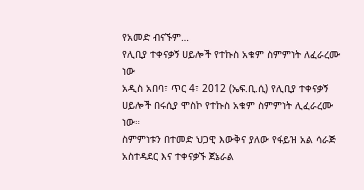የአመድ ብናኙም…
የሊቢያ ተቀናቃኝ ሀይሎች የተኩስ አቁም ስምምነት ለፈራረሙ ነው
አዲስ አበባ፣ ጥር 4፣ 2012 (ኤፍ.ቢ.ሲ) የሊቢያ ተቀናቃኝ ሀይሎች በሩሲያ ሞስኮ የተኩስ አቁም ስምምነት ሊፈራረሙ ነው።
ስምምነቱን በተመድ ህጋዊ እውቅና ያለው የፋይዝ አል ሳራጅ አስተዳደር እና ተቀናቃኙ ጀኔራል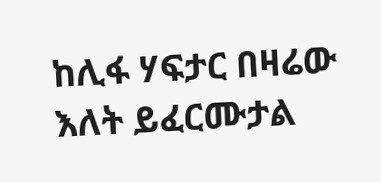ከሊፋ ሃፍታር በዛሬው እለት ይፈርሙታል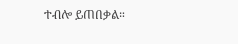ተብሎ ይጠበቃል።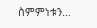ስምምነቱን…